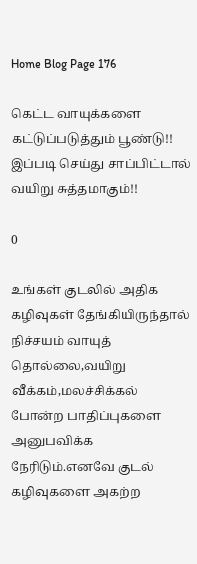Home Blog Page 176

கெட்ட வாயுக்களை கட்டுப்படுத்தும் பூண்டு!! இப்படி செய்து சாப்பிட்டால் வயிறு சுத்தமாகும்!!

0

உங்கள் குடலில் அதிக கழிவுகள் தேங்கியிருந்தால் நிச்சயம் வாயுத் தொல்லை,வயிறு வீக்கம்,மலச்சிக்கல் போன்ற பாதிப்புகளை அனுபவிக்க நேரிடும்.எனவே குடல் கழிவுகளை அகற்ற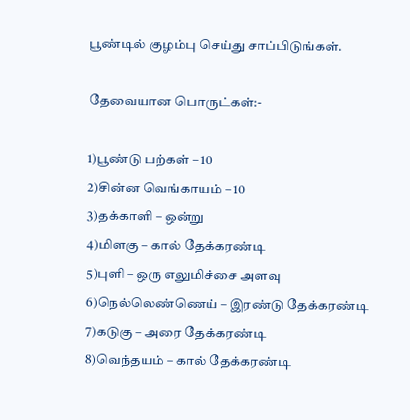பூண்டில் குழம்பு செய்து சாப்பிடுங்கள்.

தேவையான பொருட்கள்:-

1)பூண்டு பற்கள் – 10
2)சின்ன வெங்காயம் – 10
3)தக்காளி – ஒன்று
4)மிளகு – கால் தேக்கரண்டி
5)புளி – ஒரு எலுமிச்சை அளவு
6)நெல்லெண்ணெய் – இரண்டு தேக்கரண்டி
7)கடுகு – அரை தேக்கரண்டி
8)வெந்தயம் – கால் தேக்கரண்டி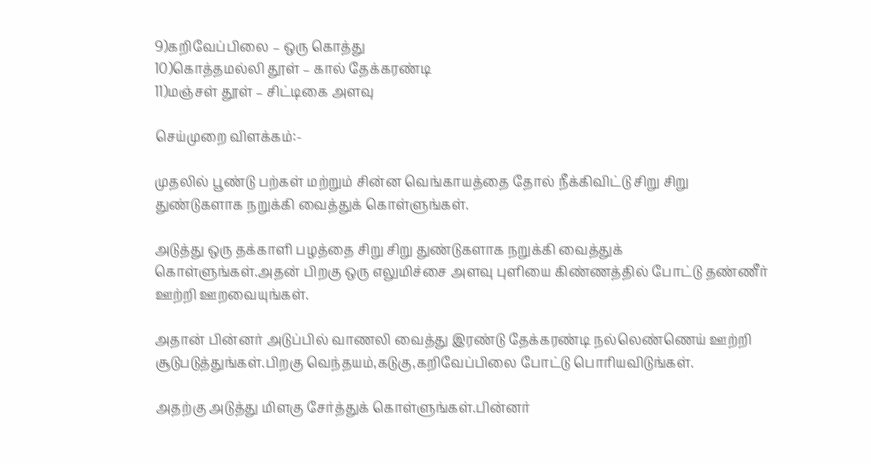9)கறிவேப்பிலை – ஒரு கொத்து
10)கொத்தமல்லி தூள் – கால் தேக்கரண்டி
11)மஞ்சள் தூள் – சிட்டிகை அளவு

செய்முறை விளக்கம்:-

முதலில் பூண்டு பற்கள் மற்றும் சின்ன வெங்காயத்தை தோல் நீக்கிவிட்டு சிறு சிறு துண்டுகளாக நறுக்கி வைத்துக் கொள்ளுங்கள்.

அடுத்து ஒரு தக்காளி பழத்தை சிறு சிறு துண்டுகளாக நறுக்கி வைத்துக் கொள்ளுங்கள்.அதன் பிறகு ஒரு எலுமிச்சை அளவு புளியை கிண்ணத்தில் போட்டு தண்ணீர் ஊற்றி ஊறவையுங்கள்.

அதான் பின்னர் அடுப்பில் வாணலி வைத்து இரண்டு தேக்கரண்டி நல்லெண்ணெய் ஊற்றி சூடுபடுத்துங்கள்.பிறகு வெந்தயம்,கடுகு,கறிவேப்பிலை போட்டு பொரியவிடுங்கள்.

அதற்கு அடுத்து மிளகு சேர்த்துக் கொள்ளுங்கள்.பின்னர்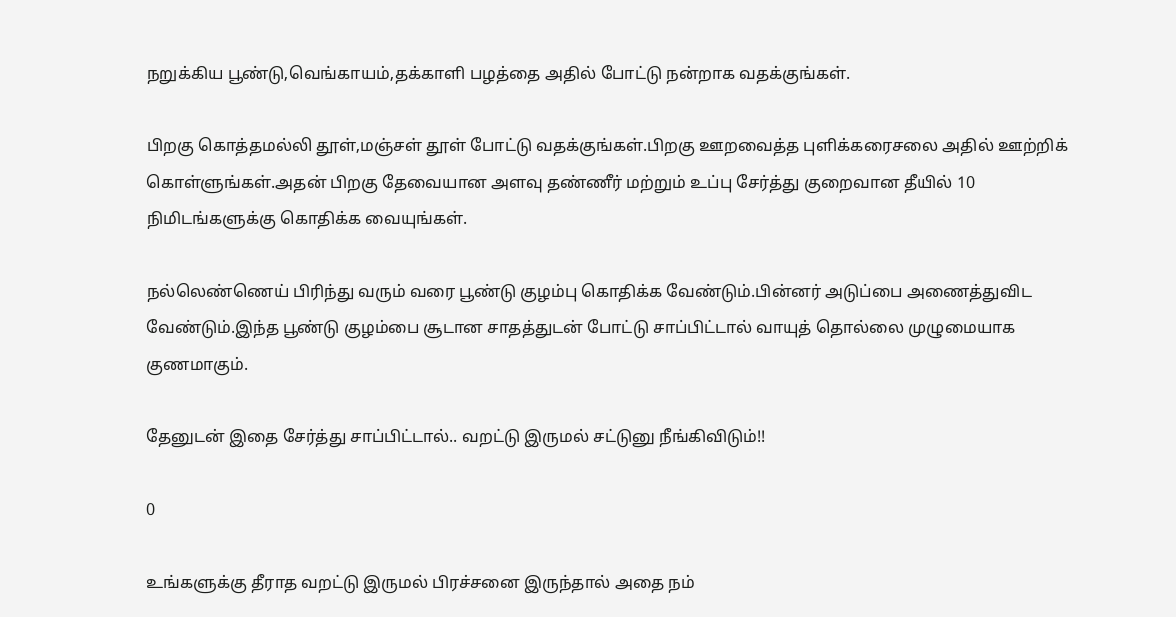நறுக்கிய பூண்டு,வெங்காயம்,தக்காளி பழத்தை அதில் போட்டு நன்றாக வதக்குங்கள்.

பிறகு கொத்தமல்லி தூள்,மஞ்சள் தூள் போட்டு வதக்குங்கள்.பிறகு ஊறவைத்த புளிக்கரைசலை அதில் ஊற்றிக் கொள்ளுங்கள்.அதன் பிறகு தேவையான அளவு தண்ணீர் மற்றும் உப்பு சேர்த்து குறைவான தீயில் 10 நிமிடங்களுக்கு கொதிக்க வையுங்கள்.

நல்லெண்ணெய் பிரிந்து வரும் வரை பூண்டு குழம்பு கொதிக்க வேண்டும்.பின்னர் அடுப்பை அணைத்துவிட வேண்டும்.இந்த பூண்டு குழம்பை சூடான சாதத்துடன் போட்டு சாப்பிட்டால் வாயுத் தொல்லை முழுமையாக குணமாகும்.

தேனுடன் இதை சேர்த்து சாப்பிட்டால்.. வறட்டு இருமல் சட்டுனு நீங்கிவிடும்!!

0

உங்களுக்கு தீராத வறட்டு இருமல் பிரச்சனை இருந்தால் அதை நம்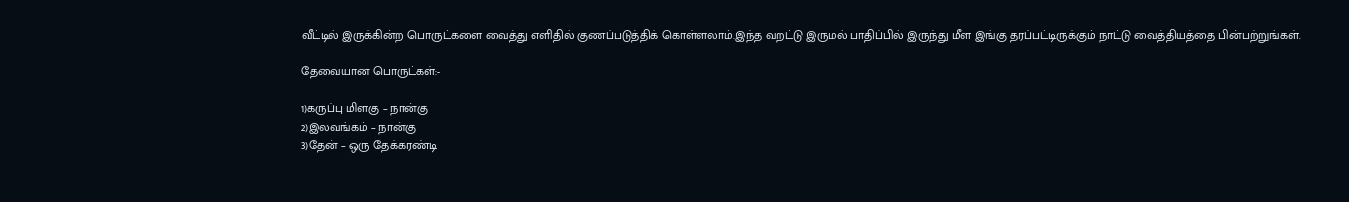வீட்டில் இருக்கின்ற பொருட்களை வைத்து எளிதில் குணப்படுத்திக் கொள்ளலாம்.இந்த வறட்டு இருமல் பாதிப்பில் இருந்து மீள இங்கு தரப்பட்டிருக்கும் நாட்டு வைத்தியத்தை பின்பற்றுங்கள்.

தேவையான பொருட்கள்:-

1)கருப்பு மிளகு – நான்கு
2)இலவங்கம் – நான்கு
3)தேன் – ஒரு தேக்கரண்டி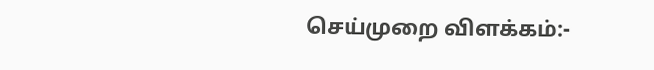செய்முறை விளக்கம்:-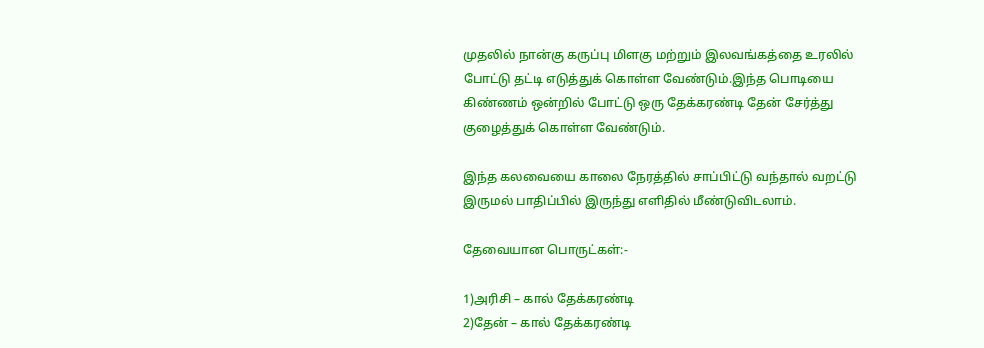முதலில் நான்கு கருப்பு மிளகு மற்றும் இலவங்கத்தை உரலில் போட்டு தட்டி எடுத்துக் கொள்ள வேண்டும்.இந்த பொடியை கிண்ணம் ஒன்றில் போட்டு ஒரு தேக்கரண்டி தேன் சேர்த்து குழைத்துக் கொள்ள வேண்டும்.

இந்த கலவையை காலை நேரத்தில் சாப்பிட்டு வந்தால் வறட்டு இருமல் பாதிப்பில் இருந்து எளிதில் மீண்டுவிடலாம்.

தேவையான பொருட்கள்:-

1)அரிசி – கால் தேக்கரண்டி
2)தேன் – கால் தேக்கரண்டி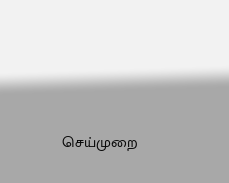செய்முறை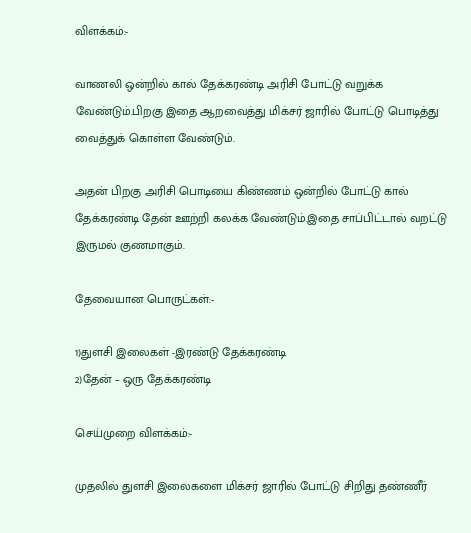விளக்கம்:-

வாணலி ஒன்றில் கால் தேக்கரண்டி அரிசி போட்டு வறுக்க வேண்டும்.பிறகு இதை ஆறவைத்து மிக்சர் ஜாரில் போட்டு பொடித்து வைத்துக் கொள்ள வேண்டும்.

அதன் பிறகு அரிசி பொடியை கிண்ணம் ஒன்றில் போட்டு கால் தேக்கரண்டி தேன் ஊற்றி கலக்க வேண்டும்.இதை சாப்பிட்டால் வறட்டு இருமல் குணமாகும்.

தேவையான பொருட்கள்:-

1)துளசி இலைகள் -இரண்டு தேக்கரண்டி
2)தேன் – ஒரு தேக்கரண்டி

செய்முறை விளக்கம்:-

முதலில் துளசி இலைகளை மிக்சர் ஜாரில் போட்டு சிறிது தண்ணீர்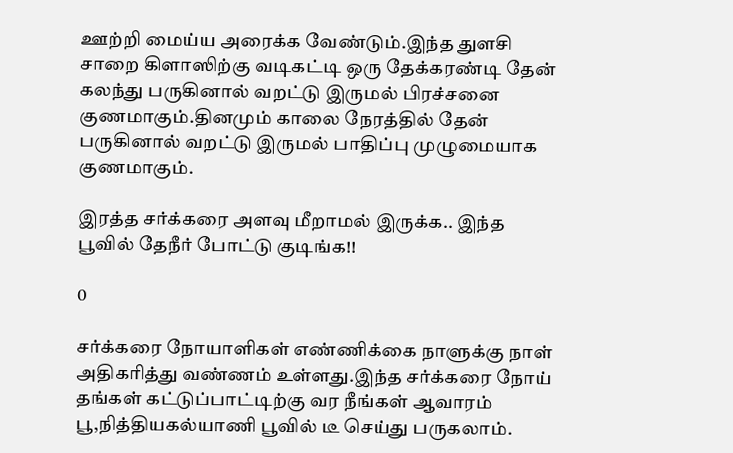ஊற்றி மைய்ய அரைக்க வேண்டும்.இந்த துளசி சாறை கிளாஸிற்கு வடிகட்டி ஒரு தேக்கரண்டி தேன் கலந்து பருகினால் வறட்டு இருமல் பிரச்சனை குணமாகும்.தினமும் காலை நேரத்தில் தேன் பருகினால் வறட்டு இருமல் பாதிப்பு முழுமையாக குணமாகும்.

இரத்த சர்க்கரை அளவு மீறாமல் இருக்க.. இந்த பூவில் தேநீர் போட்டு குடிங்க!!

0

சர்க்கரை நோயாளிகள் எண்ணிக்கை நாளுக்கு நாள் அதிகரித்து வண்ணம் உள்ளது.இந்த சர்க்கரை நோய் தங்கள் கட்டுப்பாட்டிற்கு வர நீங்கள் ஆவாரம் பூ,நித்தியகல்யாணி பூவில் டீ செய்து பருகலாம்.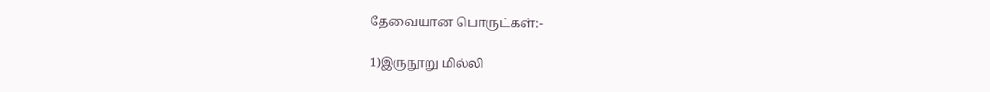தேவையான பொருட்கள்:-

1)இருநூறு மில்லி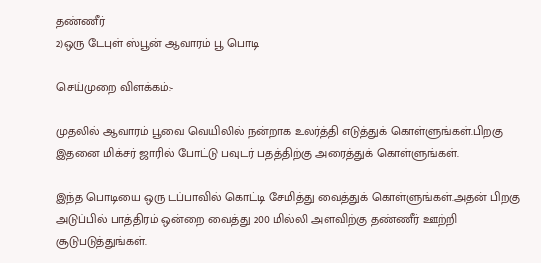தண்ணீர்
2)ஒரு டேபுள் ஸ்பூன் ஆவாரம் பூ பொடி

செய்முறை விளக்கம்:-

முதலில் ஆவாரம் பூவை வெயிலில் நன்றாக உலர்த்தி எடுத்துக் கொள்ளுங்கள்.பிறகு இதனை மிக்சர் ஜாரில் போட்டு பவுடர் பதத்திற்கு அரைத்துக் கொள்ளுங்கள்.

இந்த பொடியை ஒரு டப்பாவில் கொட்டி சேமித்து வைத்துக் கொள்ளுங்கள்.அதன் பிறகு அடுப்பில் பாத்திரம் ஒன்றை வைத்து 200 மில்லி அளவிற்கு தண்ணீர் ஊற்றி சூடுபடுத்துங்கள்.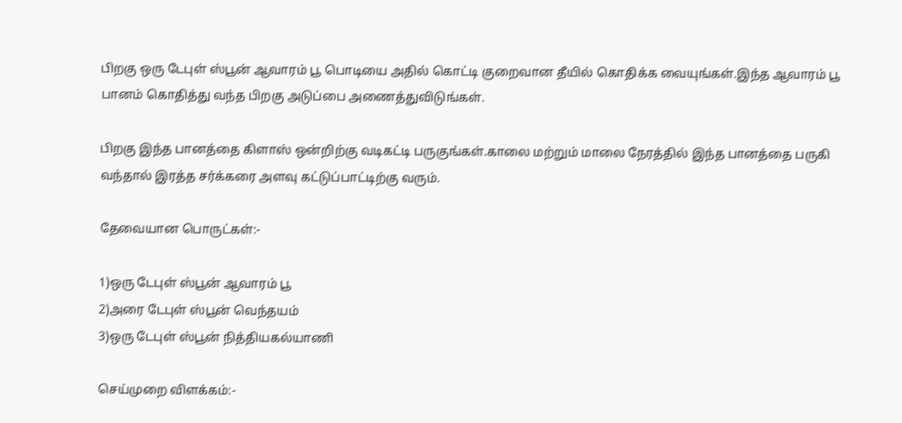பிறகு ஒரு டேபுள் ஸ்பூன் ஆவாரம் பூ பொடியை அதில் கொட்டி குறைவான தீயில் கொதிக்க வையுங்கள்.இந்த ஆவாரம் பூ பானம் கொதித்து வந்த பிறகு அடுப்பை அணைத்துவிடுங்கள்.

பிறகு இந்த பானத்தை கிளாஸ் ஒன்றிற்கு வடிகட்டி பருகுங்கள்.காலை மற்றும் மாலை நேரத்தில் இந்த பானத்தை பருகி வந்தால் இரத்த சர்க்கரை அளவு கட்டுப்பாட்டிற்கு வரும்.

தேவையான பொருட்கள்:-

1)ஒரு டேபுள் ஸ்பூன் ஆவாரம் பூ
2)அரை டேபுள் ஸ்பூன் வெந்தயம்
3)ஒரு டேபுள் ஸ்பூன் நித்தியகல்யாணி

செய்முறை விளக்கம்:-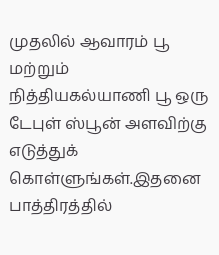முதலில் ஆவாரம் பூ மற்றும் நித்தியகல்யாணி பூ ஒரு டேபுள் ஸ்பூன் அளவிற்கு எடுத்துக் கொள்ளுங்கள்.இதனை பாத்திரத்தில்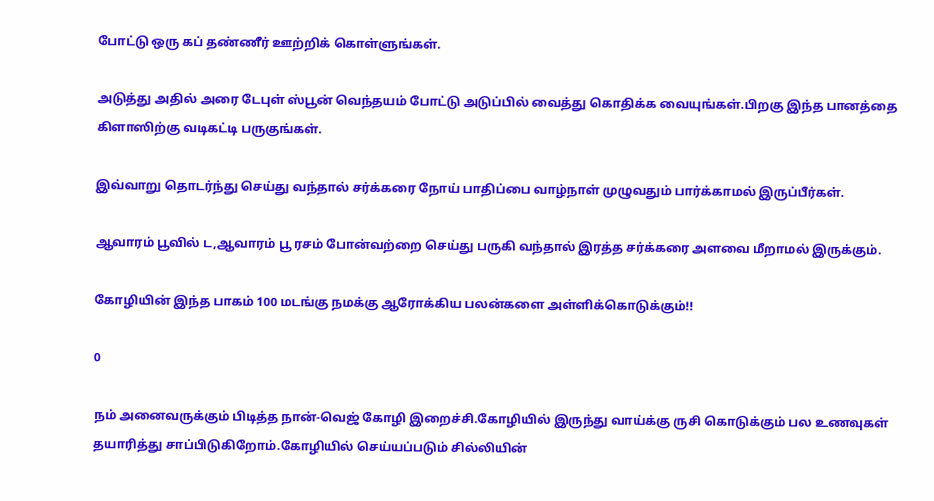போட்டு ஒரு கப் தண்ணீர் ஊற்றிக் கொள்ளுங்கள்.

அடுத்து அதில் அரை டேபுள் ஸ்பூன் வெந்தயம் போட்டு அடுப்பில் வைத்து கொதிக்க வையுங்கள்.பிறகு இந்த பானத்தை கிளாஸிற்கு வடிகட்டி பருகுங்கள்.

இவ்வாறு தொடர்ந்து செய்து வந்தால் சர்க்கரை நோய் பாதிப்பை வாழ்நாள் முழுவதும் பார்க்காமல் இருப்பீர்கள்.

ஆவாரம் பூவில் ட,ஆவாரம் பூ ரசம் போன்வற்றை செய்து பருகி வந்தால் இரத்த சர்க்கரை அளவை மீறாமல் இருக்கும்.

கோழியின் இந்த பாகம் 100 மடங்கு நமக்கு ஆரோக்கிய பலன்களை அள்ளிக்கொடுக்கும்!!

0

நம் அனைவருக்கும் பிடித்த நான்-வெஜ் கோழி இறைச்சி.கோழியில் இருந்து வாய்க்கு ருசி கொடுக்கும் பல உணவுகள் தயாரித்து சாப்பிடுகிறோம்.கோழியில் செய்யப்படும் சில்லியின்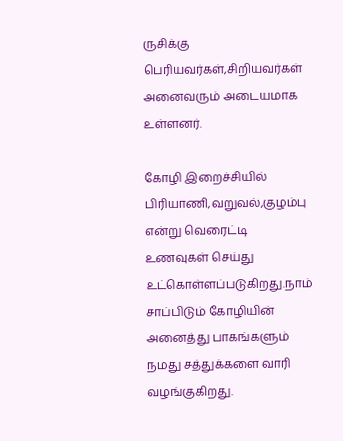ருசிக்கு பெரியவர்கள்,சிறியவர்கள் அனைவரும் அடையமாக உள்ளனர்.

கோழி இறைச்சியில் பிரியாணி,வறுவல்,குழம்பு என்று வெரைட்டி உணவுகள் செய்து உட்கொள்ளப்படுகிறது.நாம் சாப்பிடும் கோழியின் அனைத்து பாகங்களும் நமது சத்துக்களை வாரி வழங்குகிறது.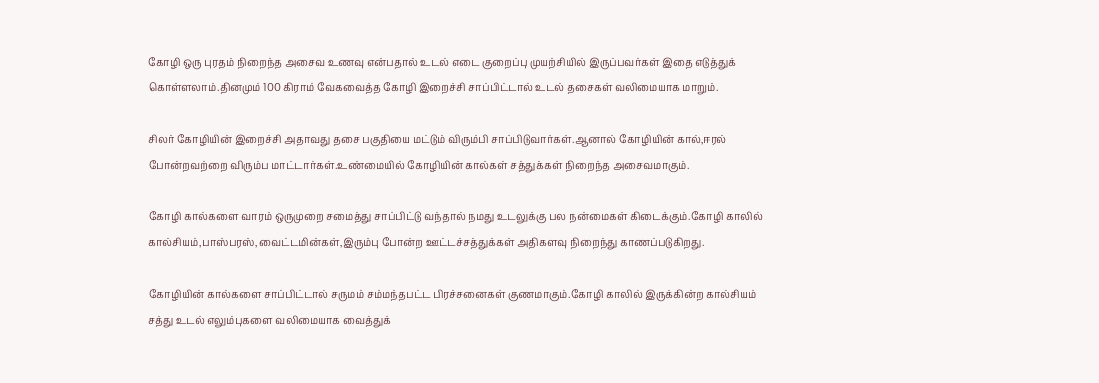கோழி ஒரு புரதம் நிறைந்த அசைவ உணவு என்பதால் உடல் எடை குறைப்பு முயற்சியில் இருப்பவர்கள் இதை எடுத்துக் கொள்ளலாம்.தினமும் 100 கிராம் வேகவைத்த கோழி இறைச்சி சாப்பிட்டால் உடல் தசைகள் வலிமையாக மாறும்.

சிலர் கோழியின் இறைச்சி அதாவது தசை பகுதியை மட்டும் விரும்பி சாப்பிடுவார்கள்.ஆனால் கோழியின் கால்,ஈரல் போன்றவற்றை விரும்ப மாட்டார்கள்.உண்மையில் கோழியின் கால்கள் சத்துக்கள் நிறைந்த அசைவமாகும்.

கோழி கால்களை வாரம் ஒருமுறை சமைத்து சாப்பிட்டு வந்தால் நமது உடலுக்கு பல நன்மைகள் கிடைக்கும்.கோழி காலில் கால்சியம்,பாஸ்பரஸ்,வைட்டமின்கள்,இரும்பு போன்ற ஊட்டச்சத்துக்கள் அதிகளவு நிறைந்து காணப்படுகிறது.

கோழியின் கால்களை சாப்பிட்டால் சருமம் சம்மந்தபட்ட பிரச்சனைகள் குணமாகும்.கோழி காலில் இருக்கின்ற கால்சியம் சத்து உடல் எலும்புகளை வலிமையாக வைத்துக்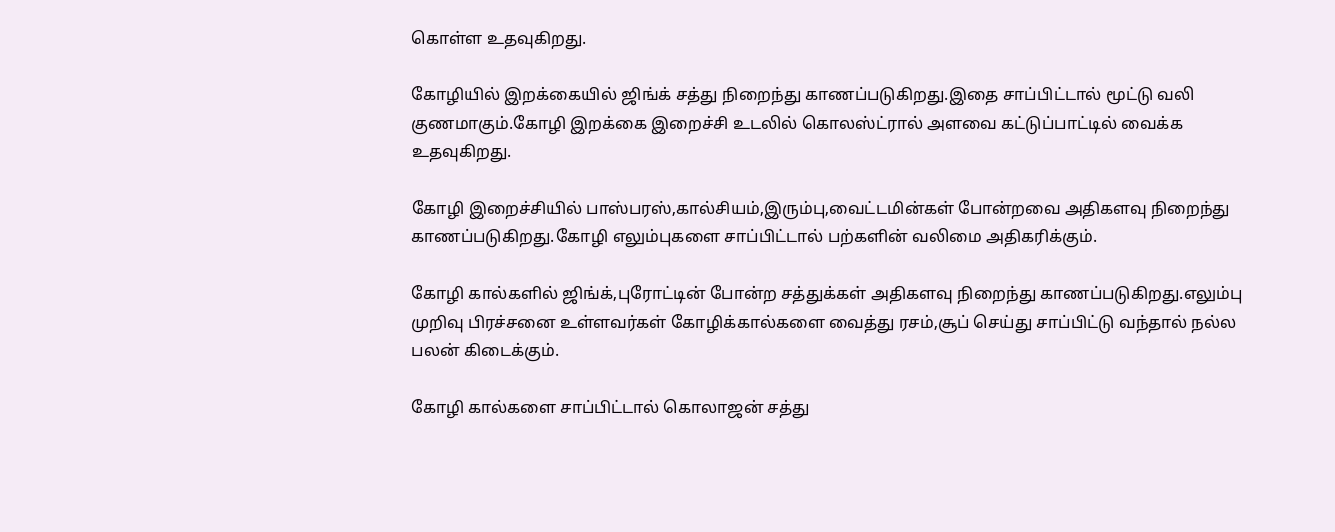கொள்ள உதவுகிறது.

கோழியில் இறக்கையில் ஜிங்க் சத்து நிறைந்து காணப்படுகிறது.இதை சாப்பிட்டால் மூட்டு வலி குணமாகும்.கோழி இறக்கை இறைச்சி உடலில் கொலஸ்ட்ரால் அளவை கட்டுப்பாட்டில் வைக்க உதவுகிறது.

கோழி இறைச்சியில் பாஸ்பரஸ்,கால்சியம்,இரும்பு,வைட்டமின்கள் போன்றவை அதிகளவு நிறைந்து காணப்படுகிறது.கோழி எலும்புகளை சாப்பிட்டால் பற்களின் வலிமை அதிகரிக்கும்.

கோழி கால்களில் ஜிங்க்,புரோட்டின் போன்ற சத்துக்கள் அதிகளவு நிறைந்து காணப்படுகிறது.எலும்பு முறிவு பிரச்சனை உள்ளவர்கள் கோழிக்கால்களை வைத்து ரசம்,சூப் செய்து சாப்பிட்டு வந்தால் நல்ல பலன் கிடைக்கும்.

கோழி கால்களை சாப்பிட்டால் கொலாஜன் சத்து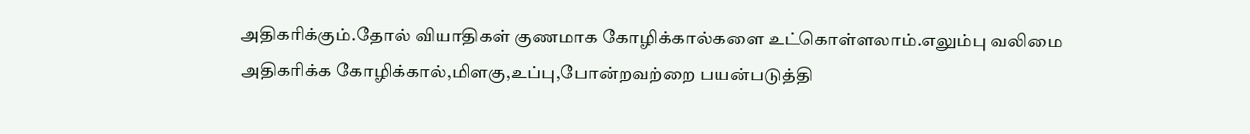அதிகரிக்கும்.தோல் வியாதிகள் குணமாக கோழிக்கால்களை உட்கொள்ளலாம்.எலும்பு வலிமை அதிகரிக்க கோழிக்கால்,மிளகு,உப்பு,போன்றவற்றை பயன்படுத்தி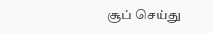சூப் செய்து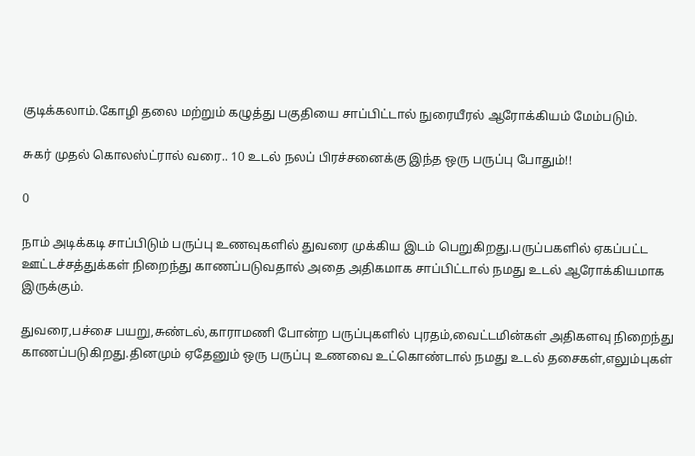குடிக்கலாம்.கோழி தலை மற்றும் கழுத்து பகுதியை சாப்பிட்டால் நுரையீரல் ஆரோக்கியம் மேம்படும்.

சுகர் முதல் கொலஸ்ட்ரால் வரை.. 10 உடல் நலப் பிரச்சனைக்கு இந்த ஒரு பருப்பு போதும்!!

0

நாம் அடிக்கடி சாப்பிடும் பருப்பு உணவுகளில் துவரை முக்கிய இடம் பெறுகிறது.பருப்பகளில் ஏகப்பட்ட ஊட்டச்சத்துக்கள் நிறைந்து காணப்படுவதால் அதை அதிகமாக சாப்பிட்டால் நமது உடல் ஆரோக்கியமாக இருக்கும்.

துவரை,பச்சை பயறு,சுண்டல்,காராமணி போன்ற பருப்புகளில் புரதம்,வைட்டமின்கள் அதிகளவு நிறைந்து காணப்படுகிறது.தினமும் ஏதேனும் ஒரு பருப்பு உணவை உட்கொண்டால் நமது உடல் தசைகள்,எலும்புகள்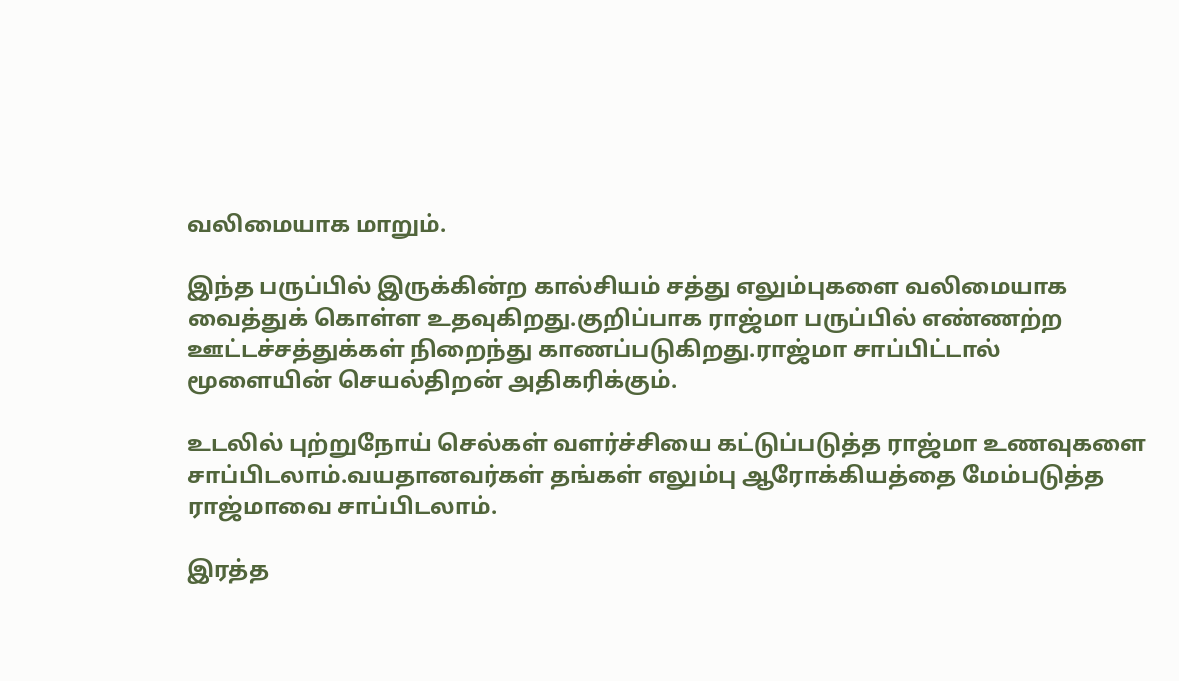வலிமையாக மாறும்.

இந்த பருப்பில் இருக்கின்ற கால்சியம் சத்து எலும்புகளை வலிமையாக வைத்துக் கொள்ள உதவுகிறது.குறிப்பாக ராஜ்மா பருப்பில் எண்ணற்ற ஊட்டச்சத்துக்கள் நிறைந்து காணப்படுகிறது.ராஜ்மா சாப்பிட்டால் மூளையின் செயல்திறன் அதிகரிக்கும்.

உடலில் புற்றுநோய் செல்கள் வளர்ச்சியை கட்டுப்படுத்த ராஜ்மா உணவுகளை சாப்பிடலாம்.வயதானவர்கள் தங்கள் எலும்பு ஆரோக்கியத்தை மேம்படுத்த ராஜ்மாவை சாப்பிடலாம்.

இரத்த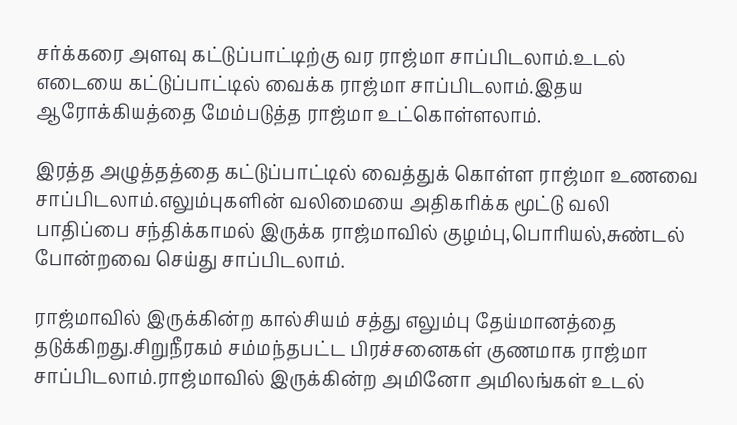சர்க்கரை அளவு கட்டுப்பாட்டிற்கு வர ராஜ்மா சாப்பிடலாம்.உடல் எடையை கட்டுப்பாட்டில் வைக்க ராஜ்மா சாப்பிடலாம்.இதய ஆரோக்கியத்தை மேம்படுத்த ராஜ்மா உட்கொள்ளலாம்.

இரத்த அழுத்தத்தை கட்டுப்பாட்டில் வைத்துக் கொள்ள ராஜ்மா உணவை சாப்பிடலாம்.எலும்புகளின் வலிமையை அதிகரிக்க மூட்டு வலி பாதிப்பை சந்திக்காமல் இருக்க ராஜ்மாவில் குழம்பு,பொரியல்,சுண்டல் போன்றவை செய்து சாப்பிடலாம்.

ராஜ்மாவில் இருக்கின்ற கால்சியம் சத்து எலும்பு தேய்மானத்தை தடுக்கிறது.சிறுநீரகம் சம்மந்தபட்ட பிரச்சனைகள் குணமாக ராஜ்மா சாப்பிடலாம்.ராஜ்மாவில் இருக்கின்ற அமினோ அமிலங்கள் உடல்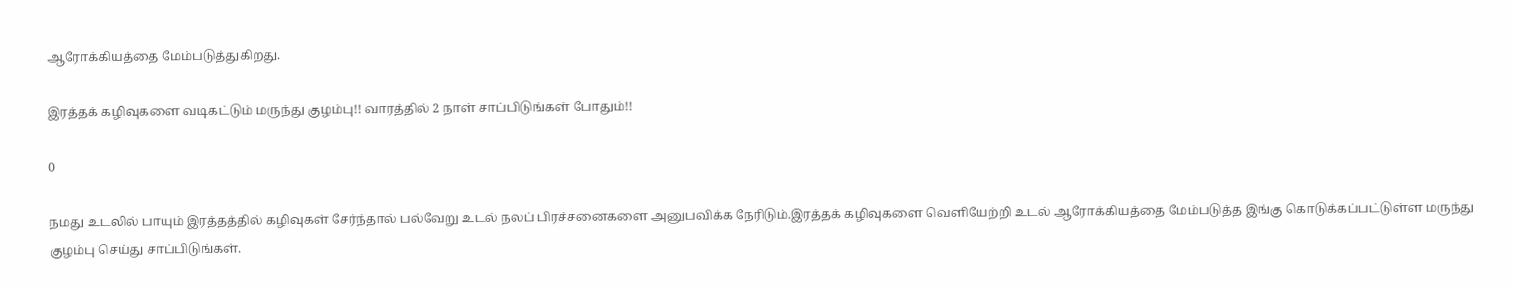ஆரோக்கியத்தை மேம்படுத்துகிறது.

இரத்தக் கழிவுகளை வடிகட்டும் மருந்து குழம்பு!! வாரத்தில் 2 நாள் சாப்பிடுங்கள் போதும்!!

0

நமது உடலில் பாயும் இரத்தத்தில் கழிவுகள் சேர்ந்தால் பல்வேறு உடல் நலப் பிரச்சனைகளை அனுபவிக்க நேரிடும்.இரத்தக் கழிவுகளை வெளியேற்றி உடல் ஆரோக்கியத்தை மேம்படுத்த இங்கு கொடுக்கப்பட்டுள்ள மருந்து குழம்பு செய்து சாப்பிடுங்கள்.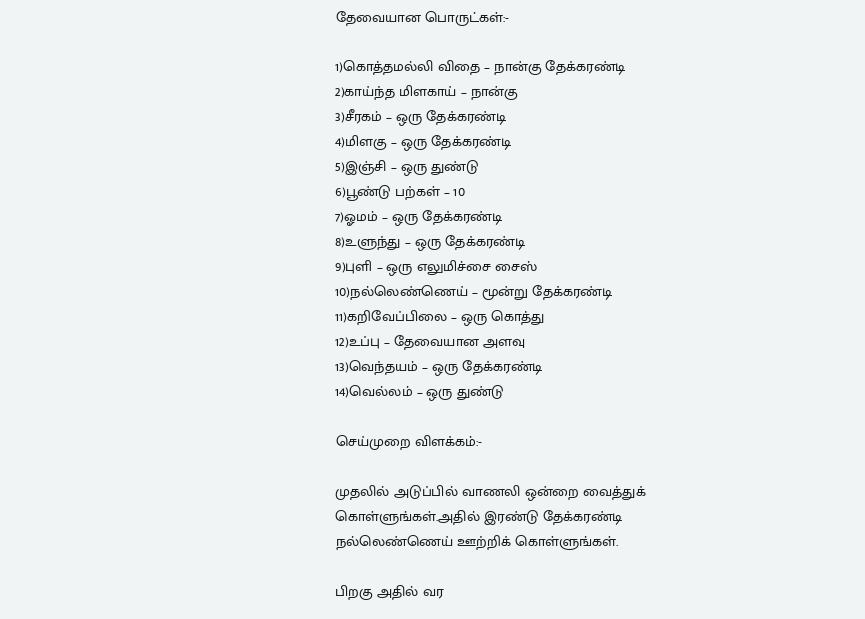தேவையான பொருட்கள்:-

1)கொத்தமல்லி விதை – நான்கு தேக்கரண்டி
2)காய்ந்த மிளகாய் – நான்கு
3)சீரகம் – ஒரு தேக்கரண்டி
4)மிளகு – ஒரு தேக்கரண்டி
5)இஞ்சி – ஒரு துண்டு
6)பூண்டு பற்கள் – 10
7)ஓமம் – ஒரு தேக்கரண்டி
8)உளுந்து – ஒரு தேக்கரண்டி
9)புளி – ஒரு எலுமிச்சை சைஸ்
10)நல்லெண்ணெய் – மூன்று தேக்கரண்டி
11)கறிவேப்பிலை – ஒரு கொத்து
12)உப்பு – தேவையான அளவு
13)வெந்தயம் – ஒரு தேக்கரண்டி
14)வெல்லம் – ஒரு துண்டு

செய்முறை விளக்கம்:-

முதலில் அடுப்பில் வாணலி ஒன்றை வைத்துக் கொள்ளுங்கள்.அதில் இரண்டு தேக்கரண்டி நல்லெண்ணெய் ஊற்றிக் கொள்ளுங்கள்.

பிறகு அதில் வர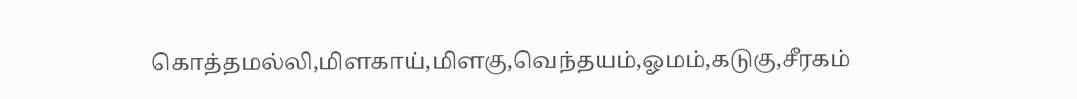கொத்தமல்லி,மிளகாய்,மிளகு,வெந்தயம்,ஓமம்,கடுகு,சீரகம்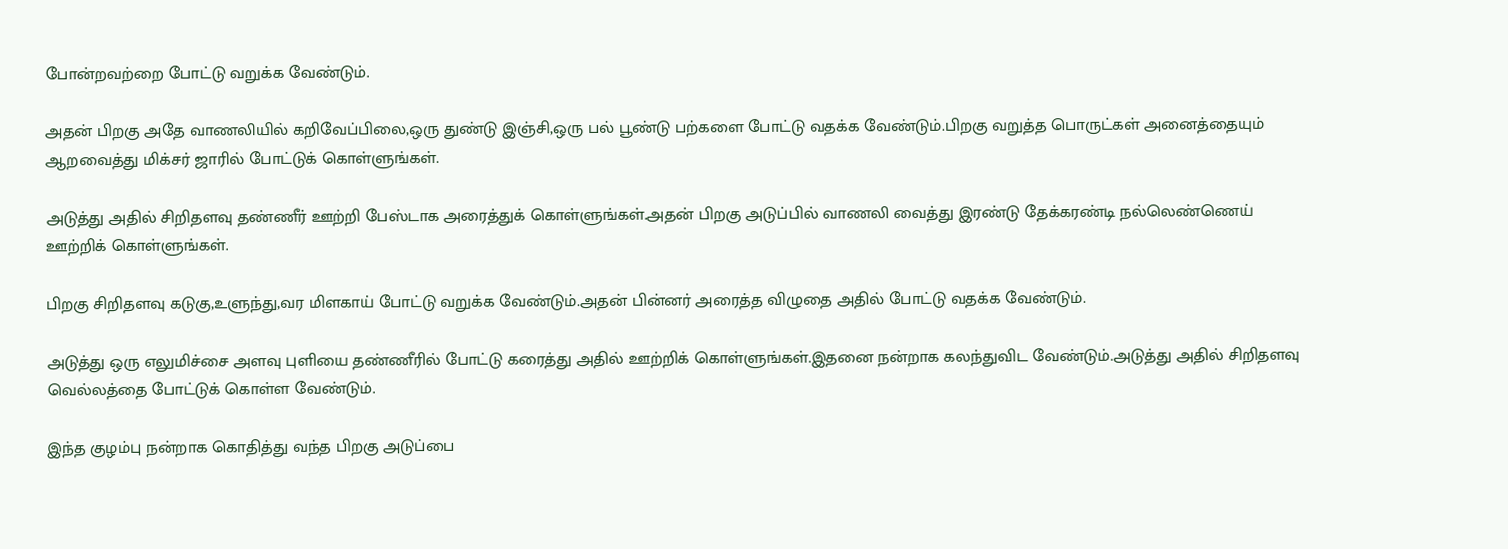போன்றவற்றை போட்டு வறுக்க வேண்டும்.

அதன் பிறகு அதே வாணலியில் கறிவேப்பிலை,ஒரு துண்டு இஞ்சி,ஒரு பல் பூண்டு பற்களை போட்டு வதக்க வேண்டும்.பிறகு வறுத்த பொருட்கள் அனைத்தையும் ஆறவைத்து மிக்சர் ஜாரில் போட்டுக் கொள்ளுங்கள்.

அடுத்து அதில் சிறிதளவு தண்ணீர் ஊற்றி பேஸ்டாக அரைத்துக் கொள்ளுங்கள்.அதன் பிறகு அடுப்பில் வாணலி வைத்து இரண்டு தேக்கரண்டி நல்லெண்ணெய் ஊற்றிக் கொள்ளுங்கள்.

பிறகு சிறிதளவு கடுகு,உளுந்து,வர மிளகாய் போட்டு வறுக்க வேண்டும்.அதன் பின்னர் அரைத்த விழுதை அதில் போட்டு வதக்க வேண்டும்.

அடுத்து ஒரு எலுமிச்சை அளவு புளியை தண்ணீரில் போட்டு கரைத்து அதில் ஊற்றிக் கொள்ளுங்கள்.இதனை நன்றாக கலந்துவிட வேண்டும்.அடுத்து அதில் சிறிதளவு வெல்லத்தை போட்டுக் கொள்ள வேண்டும்.

இந்த குழம்பு நன்றாக கொதித்து வந்த பிறகு அடுப்பை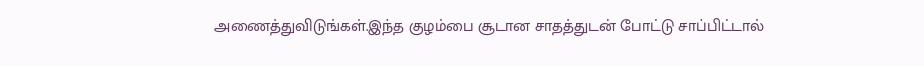அணைத்துவிடுங்கள்.இந்த குழம்பை சூடான சாதத்துடன் போட்டு சாப்பிட்டால்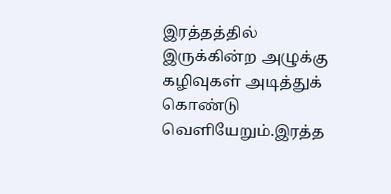இரத்தத்தில் இருக்கின்ற அழுக்கு கழிவுகள் அடித்துக் கொண்டு வெளியேறும்.இரத்த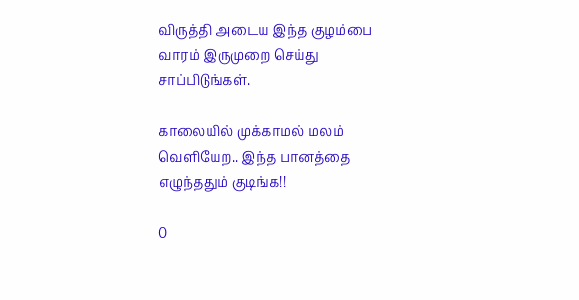விருத்தி அடைய இந்த குழம்பை வாரம் இருமுறை செய்து சாப்பிடுங்கள்.

காலையில் முக்காமல் மலம் வெளியேற.. இந்த பானத்தை எழுந்ததும் குடிங்க!!

0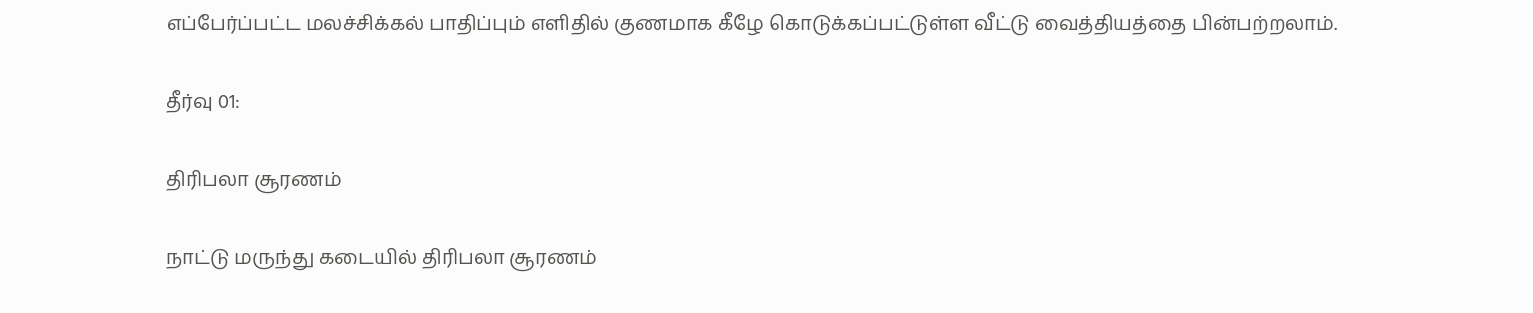எப்பேர்ப்பட்ட மலச்சிக்கல் பாதிப்பும் எளிதில் குணமாக கீழே கொடுக்கப்பட்டுள்ள வீட்டு வைத்தியத்தை பின்பற்றலாம்.

தீர்வு 01:

திரிபலா சூரணம்

நாட்டு மருந்து கடையில் திரிபலா சூரணம்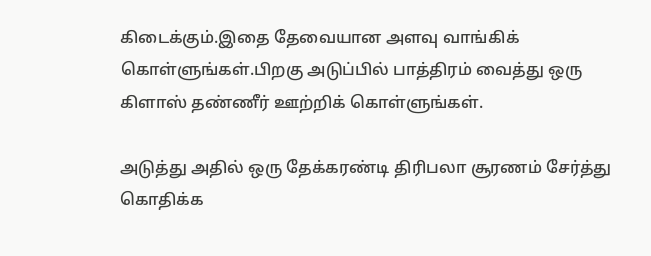கிடைக்கும்.இதை தேவையான அளவு வாங்கிக் கொள்ளுங்கள்.பிறகு அடுப்பில் பாத்திரம் வைத்து ஒரு கிளாஸ் தண்ணீர் ஊற்றிக் கொள்ளுங்கள்.

அடுத்து அதில் ஒரு தேக்கரண்டி திரிபலா சூரணம் சேர்த்து கொதிக்க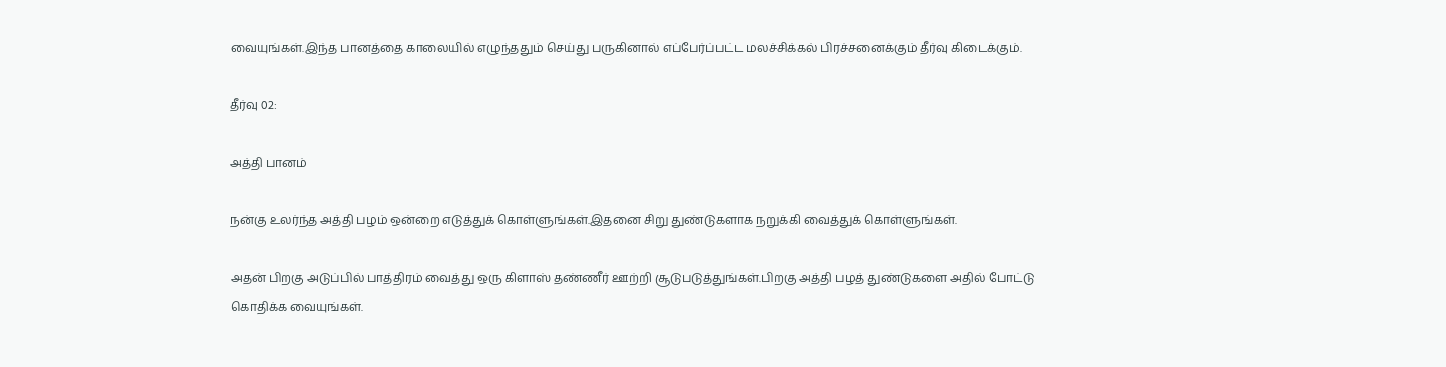வையுங்கள்.இந்த பானத்தை காலையில் எழுந்ததும் செய்து பருகினால் எப்பேர்ப்பட்ட மலச்சிக்கல் பிரச்சனைக்கும் தீர்வு கிடைக்கும்.

தீர்வு 02:

அத்தி பானம்

நன்கு உலர்ந்த அத்தி பழம் ஒன்றை எடுத்துக் கொள்ளுங்கள்.இதனை சிறு துண்டுகளாக நறுக்கி வைத்துக் கொள்ளுங்கள்.

அதன் பிறகு அடுப்பில் பாத்திரம் வைத்து ஒரு கிளாஸ் தண்ணீர் ஊற்றி சூடுபடுத்துங்கள்.பிறகு அத்தி பழத் துண்டுகளை அதில் போட்டு கொதிக்க வையுங்கள்.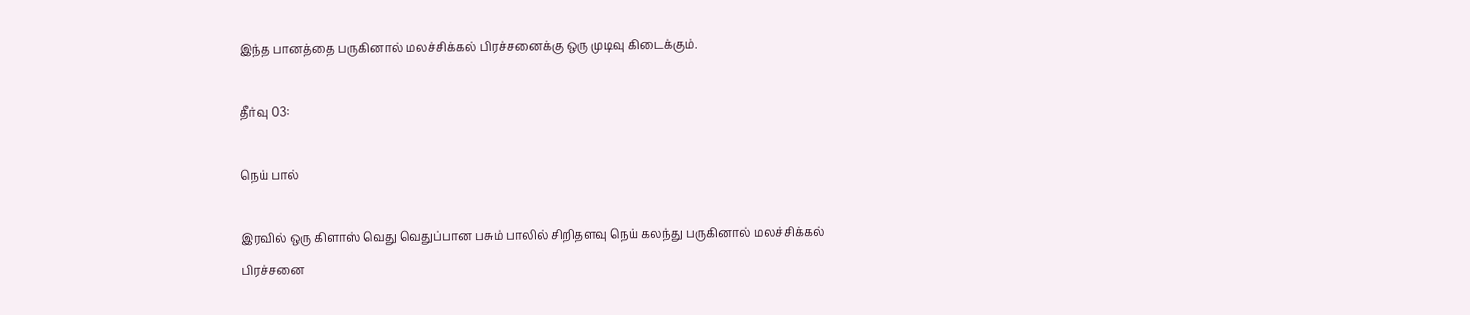இந்த பானத்தை பருகினால் மலச்சிக்கல் பிரச்சனைக்கு ஒரு முடிவு கிடைக்கும்.

தீர்வு 03:

நெய் பால்

இரவில் ஒரு கிளாஸ் வெது வெதுப்பான பசும் பாலில் சிறிதளவு நெய் கலந்து பருகினால் மலச்சிக்கல் பிரச்சனை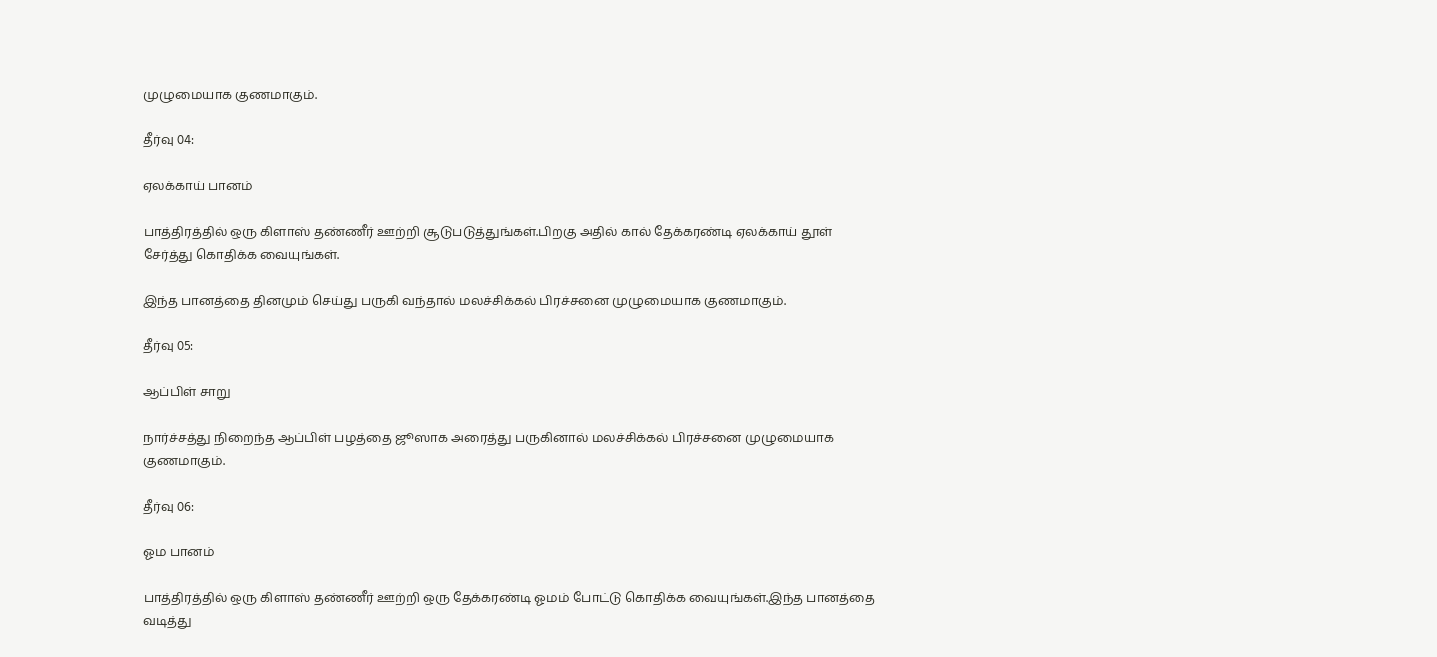முழுமையாக குணமாகும்.

தீர்வு 04:

ஏலக்காய் பானம்

பாத்திரத்தில் ஒரு கிளாஸ் தண்ணீர் ஊற்றி சூடுபடுத்துங்கள்.பிறகு அதில் கால் தேக்கரண்டி ஏலக்காய் தூள் சேர்த்து கொதிக்க வையுங்கள்.

இந்த பானத்தை தினமும் செய்து பருகி வந்தால் மலச்சிக்கல் பிரச்சனை முழுமையாக குணமாகும்.

தீர்வு 05:

ஆப்பிள் சாறு

நார்ச்சத்து நிறைந்த ஆப்பிள் பழத்தை ஜூஸாக அரைத்து பருகினால் மலச்சிக்கல் பிரச்சனை முழுமையாக குணமாகும்.

தீர்வு 06:

ஓம பானம்

பாத்திரத்தில் ஒரு கிளாஸ் தண்ணீர் ஊற்றி ஒரு தேக்கரண்டி ஓமம் போட்டு கொதிக்க வையுங்கள்.இந்த பானத்தை வடித்து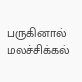பருகினால் மலச்சிக்கல்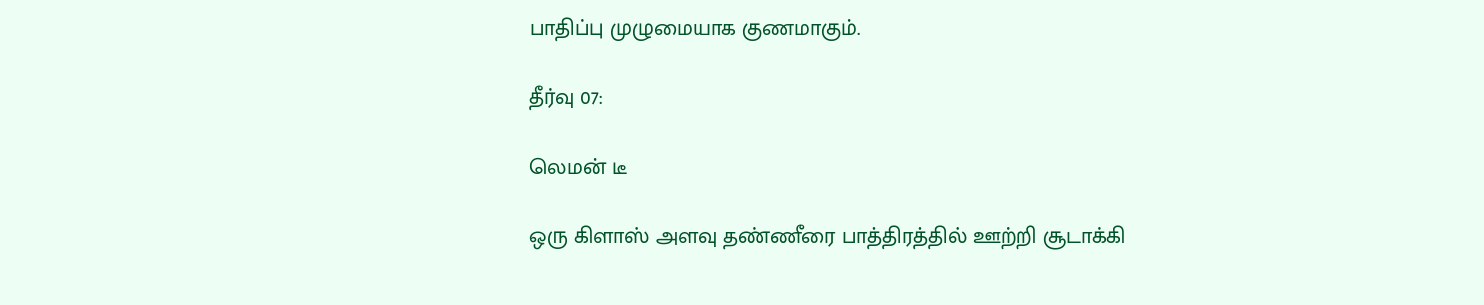பாதிப்பு முழுமையாக குணமாகும்.

தீர்வு 07:

லெமன் டீ

ஒரு கிளாஸ் அளவு தண்ணீரை பாத்திரத்தில் ஊற்றி சூடாக்கி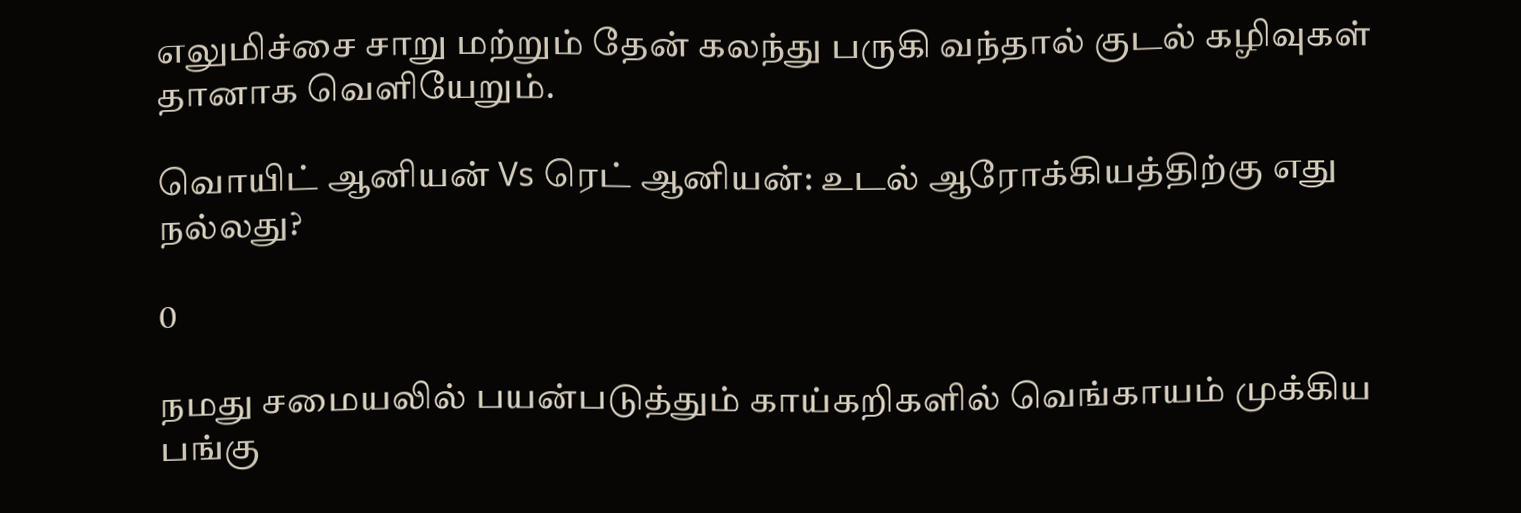எலுமிச்சை சாறு மற்றும் தேன் கலந்து பருகி வந்தால் குடல் கழிவுகள் தானாக வெளியேறும்.

வொயிட் ஆனியன் Vs ரெட் ஆனியன்: உடல் ஆரோக்கியத்திற்கு எது நல்லது?

0

நமது சமையலில் பயன்படுத்தும் காய்கறிகளில் வெங்காயம் முக்கிய பங்கு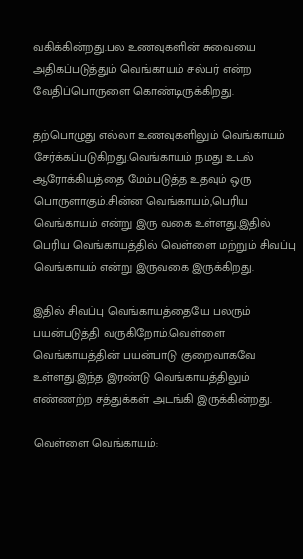வகிக்கின்றது.பல உணவுகளின் சுவையை அதிகப்படுத்தும் வெங்காயம் சல்பர் என்ற வேதிப்பொருளை கொண்டிருக்கிறது.

தற்பொழுது எல்லா உணவுகளிலும் வெங்காயம் சேர்க்கப்படுகிறது.வெங்காயம் நமது உடல் ஆரோக்கியத்தை மேம்படுத்த உதவும் ஒரு பொருளாகும்.சின்ன வெங்காயம்,பெரிய வெங்காயம் என்று இரு வகை உள்ளது.இதில் பெரிய வெங்காயத்தில் வெள்ளை மற்றும் சிவப்பு வெங்காயம் என்று இருவகை இருக்கிறது.

இதில் சிவப்பு வெங்காயத்தையே பலரும் பயன்படுத்தி வருகிறோம்.வெள்ளை வெங்காயத்தின் பயன்பாடு குறைவாகவே உள்ளது.இந்த இரண்டு வெங்காயத்திலும் எண்ணற்ற சத்துக்கள் அடங்கி இருக்கின்றது.

வெள்ளை வெங்காயம்: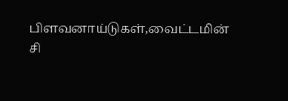பிளவனாய்டுகள்,வைட்டமின் சி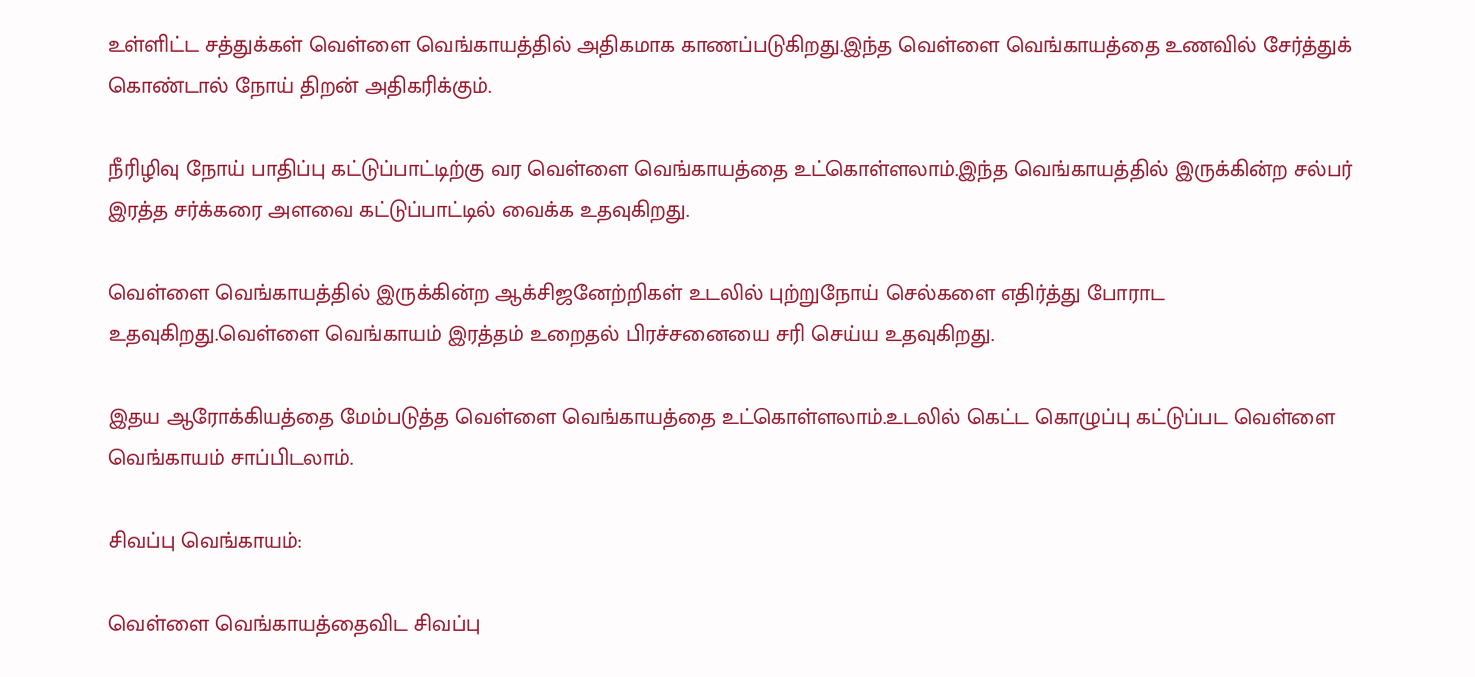உள்ளிட்ட சத்துக்கள் வெள்ளை வெங்காயத்தில் அதிகமாக காணப்படுகிறது.இந்த வெள்ளை வெங்காயத்தை உணவில் சேர்த்துக் கொண்டால் நோய் திறன் அதிகரிக்கும்.

நீரிழிவு நோய் பாதிப்பு கட்டுப்பாட்டிற்கு வர வெள்ளை வெங்காயத்தை உட்கொள்ளலாம்.இந்த வெங்காயத்தில் இருக்கின்ற சல்பர் இரத்த சர்க்கரை அளவை கட்டுப்பாட்டில் வைக்க உதவுகிறது.

வெள்ளை வெங்காயத்தில் இருக்கின்ற ஆக்சிஜனேற்றிகள் உடலில் புற்றுநோய் செல்களை எதிர்த்து போராட உதவுகிறது.வெள்ளை வெங்காயம் இரத்தம் உறைதல் பிரச்சனையை சரி செய்ய உதவுகிறது.

இதய ஆரோக்கியத்தை மேம்படுத்த வெள்ளை வெங்காயத்தை உட்கொள்ளலாம்.உடலில் கெட்ட கொழுப்பு கட்டுப்பட வெள்ளை வெங்காயம் சாப்பிடலாம்.

சிவப்பு வெங்காயம்:

வெள்ளை வெங்காயத்தைவிட சிவப்பு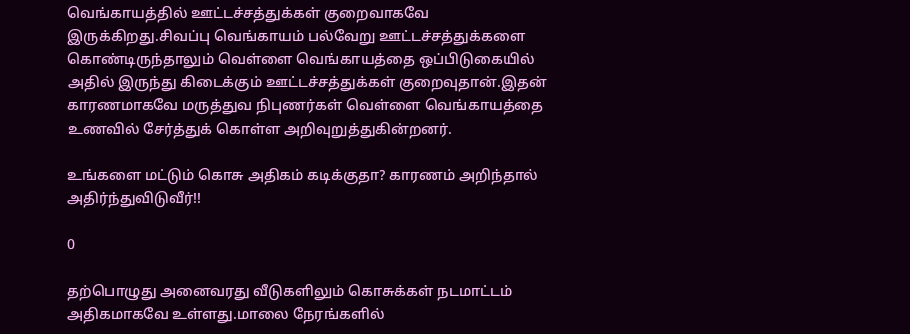வெங்காயத்தில் ஊட்டச்சத்துக்கள் குறைவாகவே இருக்கிறது.சிவப்பு வெங்காயம் பல்வேறு ஊட்டச்சத்துக்களை கொண்டிருந்தாலும் வெள்ளை வெங்காயத்தை ஒப்பிடுகையில் அதில் இருந்து கிடைக்கும் ஊட்டச்சத்துக்கள் குறைவுதான்.இதன் காரணமாகவே மருத்துவ நிபுணர்கள் வெள்ளை வெங்காயத்தை உணவில் சேர்த்துக் கொள்ள அறிவுறுத்துகின்றனர்.

உங்களை மட்டும் கொசு அதிகம் கடிக்குதா? காரணம் அறிந்தால் அதிர்ந்துவிடுவீர்!!

0

தற்பொழுது அனைவரது வீடுகளிலும் கொசுக்கள் நடமாட்டம் அதிகமாகவே உள்ளது.மாலை நேரங்களில்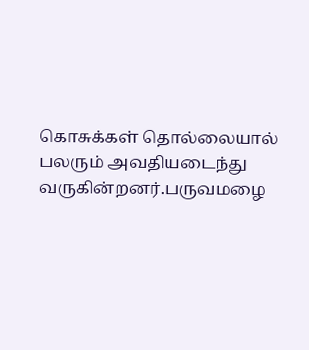கொசுக்கள் தொல்லையால் பலரும் அவதியடைந்து வருகின்றனர்.பருவமழை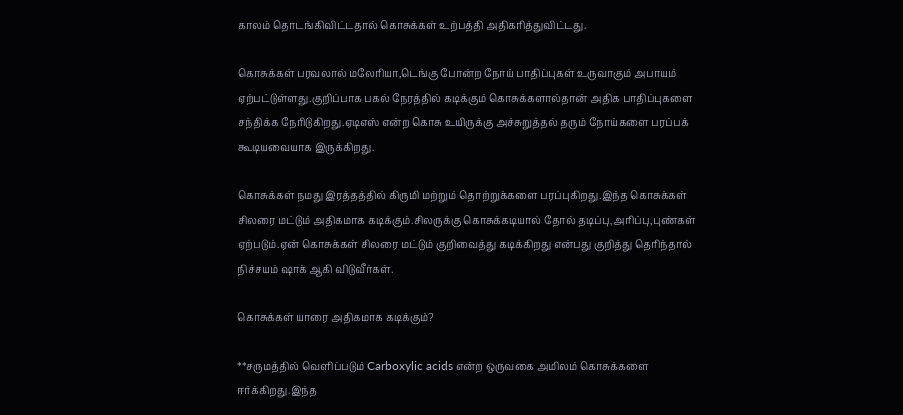காலம் தொடங்கிவிட்டதால் கொசுக்கள் உற்பத்தி அதிகரித்துவிட்டது.

கொசுக்கள் பரவலால் மலேரியா,டெங்கு போன்ற நோய் பாதிப்புகள் உருவாகும் அபாயம் ஏற்பட்டுள்ளது.குறிப்பாக பகல் நேரத்தில் கடிக்கும் கொசுக்களால்தான் அதிக பாதிப்புகளை சந்திக்க நேரிடுகிறது.ஏடிஎஸ் என்ற கொசு உயிருக்கு அச்சுறுத்தல் தரும் நோய்களை பரப்பக் கூடியவையாக இருக்கிறது.

கொசுக்கள் நமது இரத்தத்தில் கிருமி மற்றும் தொற்றுக்களை பரப்புகிறது.இந்த கொசுக்கள் சிலரை மட்டும் அதிகமாக கடிக்கும்.சிலருக்கு கொசுக்கடியால் தோல் தடிப்பு,அரிப்பு,புண்கள் ஏற்படும்.ஏன் கொசுக்கள் சிலரை மட்டும் குறிவைத்து கடிக்கிறது என்பது குறித்து தெரிந்தால் நிச்சயம் ஷாக் ஆகி விடுவீர்கள்.

கொசுக்கள் யாரை அதிகமாக கடிக்கும்?

**சருமத்தில் வெளிப்படும் Carboxylic acids என்ற ஒருவகை அமிலம் கொசுக்களை ஈர்க்கிறது.இந்த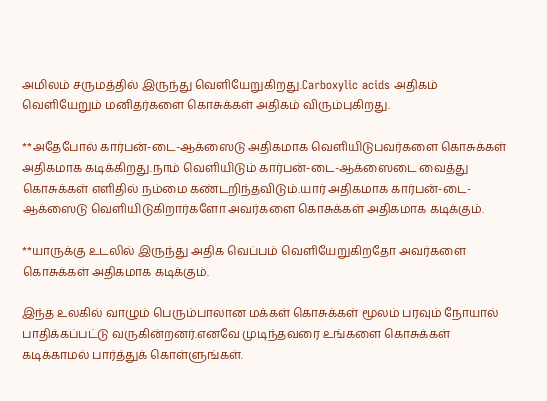அமிலம் சருமத்தில் இருந்து வெளியேறுகிறது.Carboxylic acids அதிகம் வெளியேறும் மனிதர்களை கொசுக்கள் அதிகம் விரும்புகிறது.

**அதேபோல் கார்பன்-டை-ஆக்ஸைடு அதிகமாக வெளியிடுபவர்களை கொசுக்கள் அதிகமாக கடிக்கிறது.நாம் வெளியிடும் கார்பன்-டை-ஆக்ஸைடை வைத்து கொசுக்கள் எளிதில் நம்மை கண்டறிந்தவிடும்.யார் அதிகமாக கார்பன்-டை-ஆக்ஸைடு வெளியிடுகிறார்களோ அவர்களை கொசுக்கள் அதிகமாக கடிக்கும்.

**யாருக்கு உடலில் இருந்து அதிக வெப்பம் வெளியேறுகிறதோ அவர்களை கொசுக்கள் அதிகமாக கடிக்கும்.

இந்த உலகில் வாழும் பெரும்பாலான மக்கள் கொசுக்கள் மூலம் பரவும் நோயால் பாதிக்கப்பட்டு வருகின்றனர்.எனவே முடிந்தவரை உங்களை கொசுக்கள் கடிக்காமல் பார்த்துக் கொள்ளுங்கள்.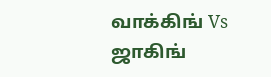வாக்கிங் Vs ஜாகிங்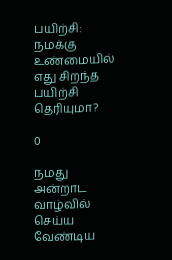பயிற்சி: நமக்கு உண்மையில் எது சிறந்த பயிற்சி தெரியுமா?

0

நமது அன்றாட வாழ்வில் செய்ய வேண்டிய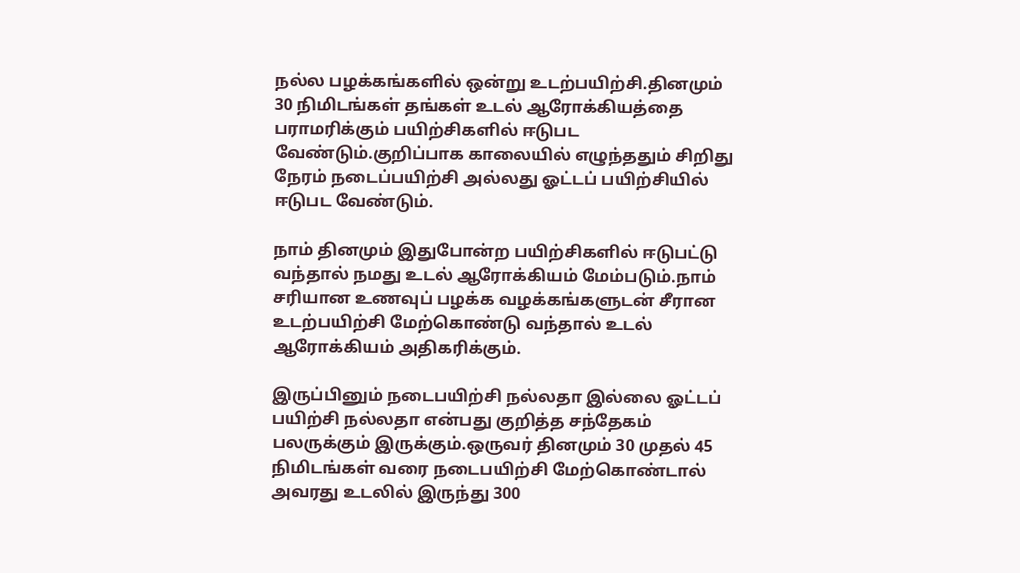நல்ல பழக்கங்களில் ஒன்று உடற்பயிற்சி.தினமும் 30 நிமிடங்கள் தங்கள் உடல் ஆரோக்கியத்தை பராமரிக்கும் பயிற்சிகளில் ஈடுபட வேண்டும்.குறிப்பாக காலையில் எழுந்ததும் சிறிது நேரம் நடைப்பயிற்சி அல்லது ஓட்டப் பயிற்சியில் ஈடுபட வேண்டும்.

நாம் தினமும் இதுபோன்ற பயிற்சிகளில் ஈடுபட்டு வந்தால் நமது உடல் ஆரோக்கியம் மேம்படும்.நாம் சரியான உணவுப் பழக்க வழக்கங்களுடன் சீரான உடற்பயிற்சி மேற்கொண்டு வந்தால் உடல் ஆரோக்கியம் அதிகரிக்கும்.

இருப்பினும் நடைபயிற்சி நல்லதா இல்லை ஓட்டப் பயிற்சி நல்லதா என்பது குறித்த சந்தேகம் பலருக்கும் இருக்கும்.ஒருவர் தினமும் 30 முதல் 45 நிமிடங்கள் வரை நடைபயிற்சி மேற்கொண்டால் அவரது உடலில் இருந்து 300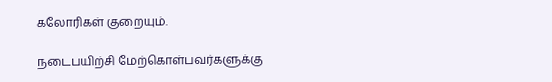கலோரிகள் குறையும்.

நடைபயிற்சி மேற்கொள்பவர்களுக்கு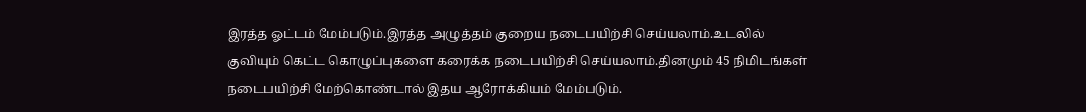இரத்த ஓட்டம் மேம்படும்.இரத்த அழுத்தம் குறைய நடைபயிற்சி செய்யலாம்.உடலில் குவியும் கெட்ட கொழுப்புகளை கரைக்க நடைபயிற்சி செய்யலாம்.தினமும் 45 நிமிடங்கள் நடைபயிற்சி மேற்கொண்டால் இதய ஆரோக்கியம் மேம்படும்.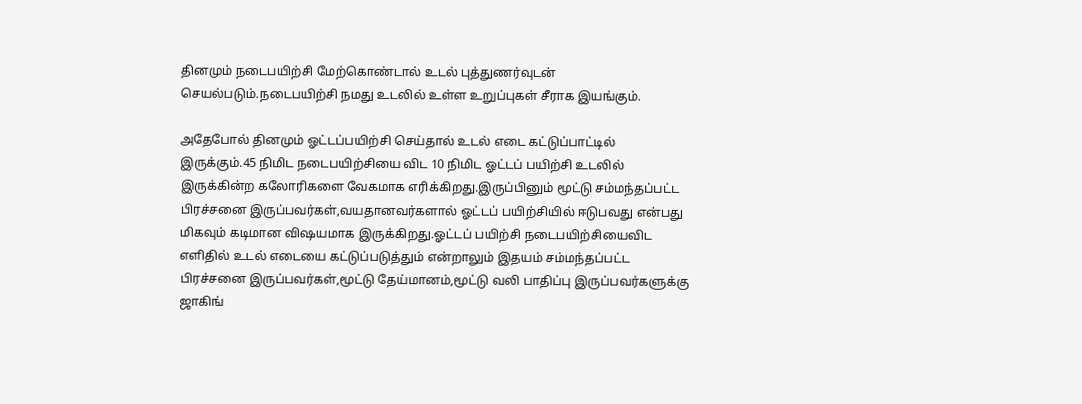தினமும் நடைபயிற்சி மேற்கொண்டால் உடல் புத்துணர்வுடன் செயல்படும்.நடைபயிற்சி நமது உடலில் உள்ள உறுப்புகள் சீராக இயங்கும்.

அதேபோல் தினமும் ஓட்டப்பயிற்சி செய்தால் உடல் எடை கட்டுப்பாட்டில் இருக்கும்.45 நிமிட நடைபயிற்சியை விட 10 நிமிட ஓட்டப் பயிற்சி உடலில் இருக்கின்ற கலோரிகளை வேகமாக எரிக்கிறது.இருப்பினும் மூட்டு சம்மந்தப்பட்ட பிரச்சனை இருப்பவர்கள்,வயதானவர்களால் ஓட்டப் பயிற்சியில் ஈடுபவது என்பது மிகவும் கடிமான விஷயமாக இருக்கிறது.ஓட்டப் பயிற்சி நடைபயிற்சியைவிட எளிதில் உடல் எடையை கட்டுப்படுத்தும் என்றாலும் இதயம் சம்மந்தப்பட்ட பிரச்சனை இருப்பவர்கள்,மூட்டு தேய்மானம்,மூட்டு வலி பாதிப்பு இருப்பவர்களுக்கு ஜாகிங்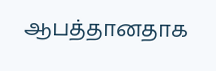ஆபத்தானதாக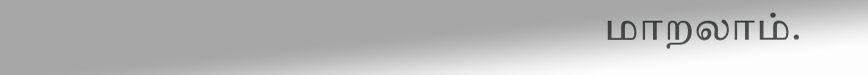மாறலாம்.